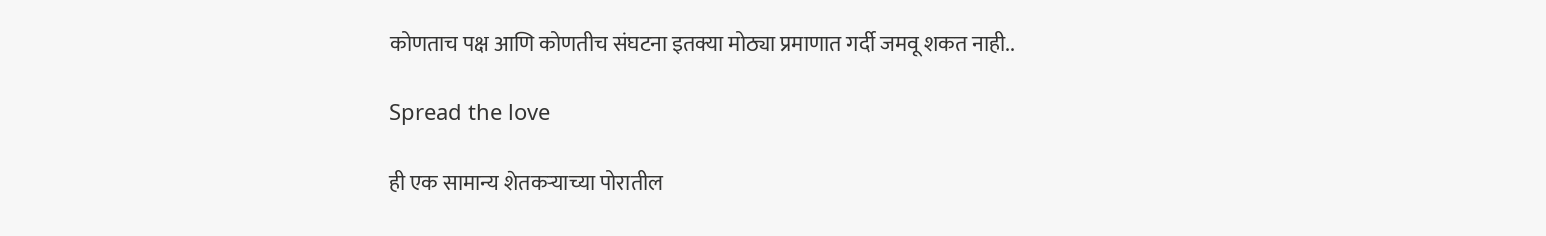कोणताच पक्ष आणि कोणतीच संघटना इतक्या मोठ्या प्रमाणात गर्दी जमवू शकत नाही..

Spread the love

ही एक सामान्य शेतकऱ्याच्या पोरातील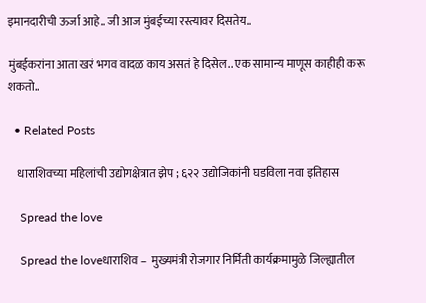इमानदारीची ऊर्जा आहे.. जी आज मुंबईच्या रस्त्यावर दिसतेय..

मुंबईकरांना आता खरं भगव वादळ काय असतं हे दिसेल.. एक सामान्य माणूस काहीही करू शकतो..

  • Related Posts

    धाराशिवच्या महिलांची उद्योगक्षेत्रात झेप ; ६२२ उद्योजिकांनी घडविला नवा इतिहास

    Spread the love

    Spread the loveधाराशिव –  मुख्यमंत्री रोजगार निर्मिती कार्यक्रमामुळे जिल्ह्यातील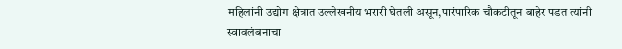महिलांनी उद्योग क्षेत्रात उल्लेखनीय भरारी घेतली असून,पारंपारिक चौकटीतून बाहेर पडत त्यांनी स्वावलंबनाचा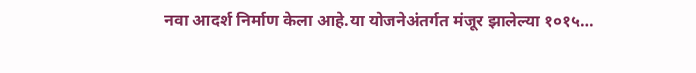नवा आदर्श निर्माण केला आहे.या योजनेअंतर्गत मंजूर झालेल्या १०१५…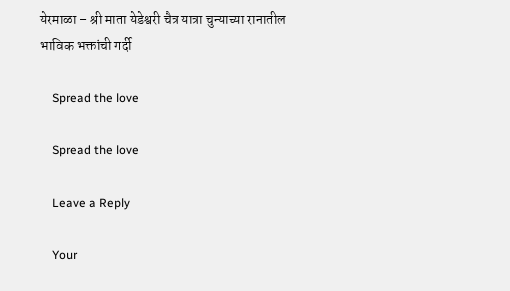येरमाळा – श्री माता येडेश्वरी चैत्र यात्रा चुन्याच्या रानातील भाविक भक्तांची गर्दी

    Spread the love

    Spread the love

    Leave a Reply

    Your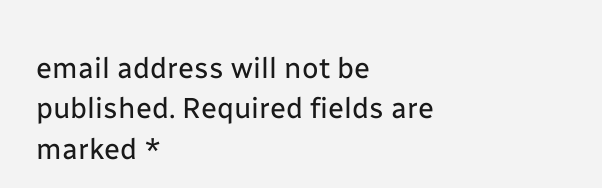email address will not be published. Required fields are marked *